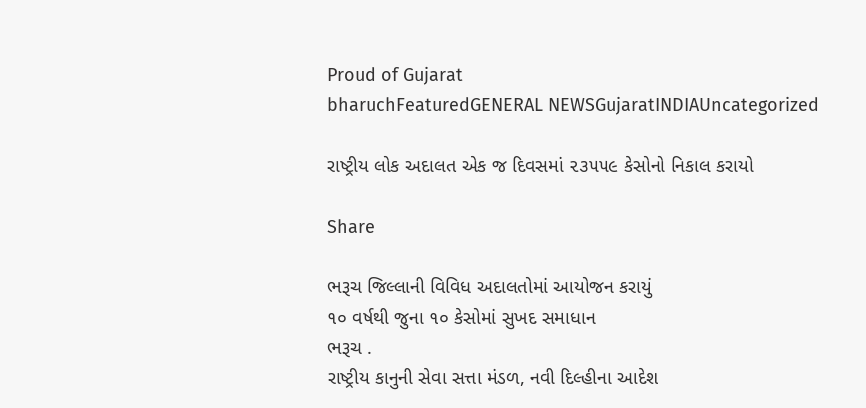Proud of Gujarat
bharuchFeaturedGENERAL NEWSGujaratINDIAUncategorized

રાષ્ટ્રીય લોક અદાલત એક જ દિવસમાં ૨૩૫૫૯ કેસોનો નિકાલ કરાયો

Share

ભરૂચ જિલ્લાની વિવિધ અદાલતોમાં આયોજન કરાયું
૧૦ વર્ષથી જુના ૧૦ કેસોમાં સુખદ સમાધાન
ભરૂચ .
રાષ્ટ્રીય કાનુની સેવા સત્તા મંડળ, નવી દિલ્હીના આદેશ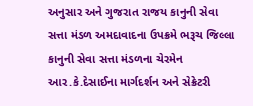અનુસાર અને ગુજરાત રાજય કાનુની સેવા સત્તા મંડળ અમદાવાદના ઉપક્રમે ભરૂચ જિલ્લા કાનુની સેવા સત્તા મંડળના ચેરમેન આર.કે.દેસાઈના માર્ગદર્શન અને સેક્રેટરી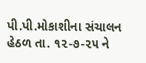પી.પી.મોકાશીના સંચાલન હેઠળ તા. ૧૨-૭-૨૫ ને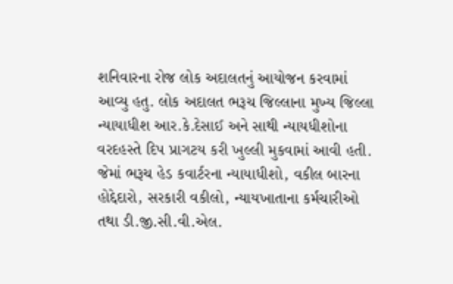શનિવારના રોજ લોક અદાલતનું આયોજન કરવામાં આવ્યુ હતુ. લોક અદાલત ભરૂચ જિલ્લાના મુખ્ય જિલ્લા ન્યાયાધીશ આર.કે.દેસાઈ અને સાથી ન્યાયધીશોના વરદહસ્તે દિપ પ્રાગટય કરી ખુલ્લી મુકવામાં આવી હતી. જેમાં ભરૂચ હેડ કવાર્ટરના ન્યાયાધીશો, વકીલ બારના હોદ્દેદારો, સરકારી વકીલો, ન્યાયખાતાના કર્મચારીઓ તથા ડી.જી.સી.વી.એલ.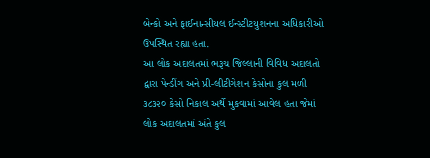બેન્કો અને ફાઈનાન્સીયલ ઈન્સ્ટીટયુશનના અધિકારીઓ ઉપસ્થિત રહ્યા હતા.
આ લોક અદાલતમાં ભરૂચ જિલ્લાની વિવિધ અદાલતો દ્વારા પેન્ડીંગ અને પ્રી-લીટીગેશન કેસોના કુલ મળી ૩૮૩૨૦ કેસો નિકાલ અર્થે મુકવામાં આવેલ હતા જેમાં લોક અદાલતમાં અંતે કુલ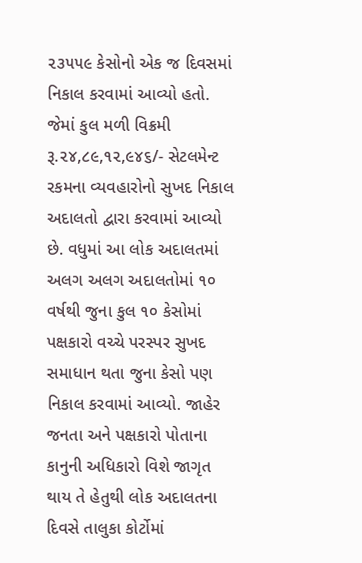૨૩૫૫૯ કેસોનો એક જ દિવસમાં નિકાલ કરવામાં આવ્યો હતો. જેમાં કુલ મળી વિક્રમી રૂ.૨૪,૮૯,૧૨,૯૪૬/- સેટલમેન્ટ રકમના વ્યવહારોનો સુખદ નિકાલ અદાલતો દ્વારા કરવામાં આવ્યો છે. વધુમાં આ લોક અદાલતમાં અલગ અલગ અદાલતોમાં ૧૦ વર્ષથી જુના કુલ ૧૦ કેસોમાં પક્ષકારો વચ્ચે પરસ્પર સુખદ સમાધાન થતા જુના કેસો પણ નિકાલ કરવામાં આવ્યો. જાહેર જનતા અને પક્ષકારો પોતાના કાનુની અધિકારો વિશે જાગૃત થાય તે હેતુથી લોક અદાલતના દિવસે તાલુકા કોર્ટોમાં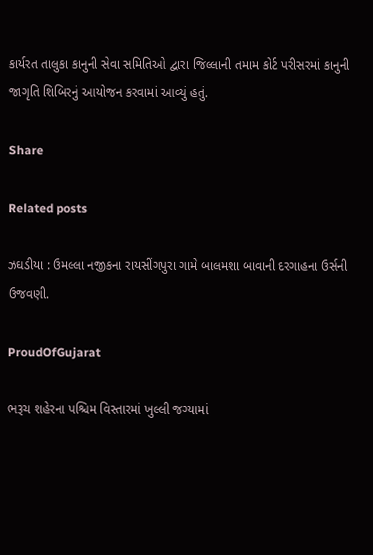કાર્યરત તાલુકા કાનુની સેવા સમિતિઓ દ્વારા જિલ્લાની તમામ કોર્ટ પરીસરમાં કાનુની જાગૃતિ શિબિરનું આયોજન કરવામાં આવ્યું હતું.

Share

Related posts

ઝઘડીયા : ઉમલ્લા નજીકના રાયસીંગપુરા ગામે બાલમશા બાવાની દરગાહના ઉર્સની ઉજવણી.

ProudOfGujarat

ભરૂચ શહેરના પશ્ચિમ વિસ્તારમાં ખુલ્લી જગ્યામાં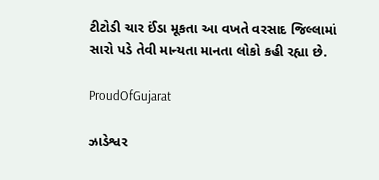ટીટોડી ચાર ઈંડા મૂકતા આ વખતે વરસાદ જિલ્લામાં સારો પડે તેવી માન્યતા માનતા લોકો કહી રહ્યા છે.

ProudOfGujarat

ઝાડેશ્વર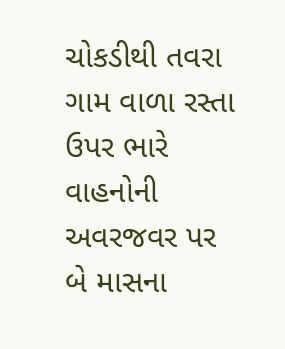ચોકડીથી તવરા ગામ વાળા રસ્તા ઉપર ભારે વાહનોની અવરજવર પર બે માસના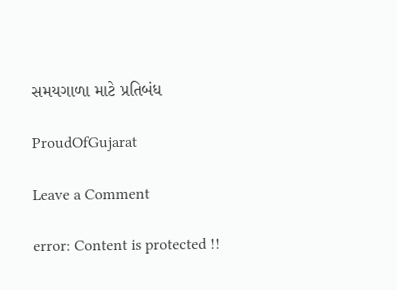સમયગાળા માટે પ્રતિબંધ

ProudOfGujarat

Leave a Comment

error: Content is protected !!